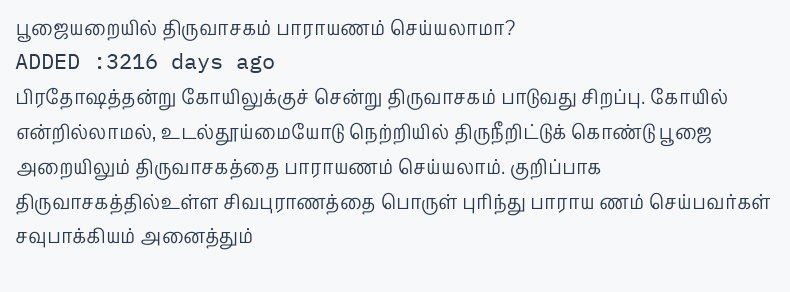பூஜையறையில் திருவாசகம் பாராயணம் செய்யலாமா?
ADDED :3216 days ago
பிரதோஷத்தன்று கோயிலுக்குச் சென்று திருவாசகம் பாடுவது சிறப்பு. கோயில் என்றில்லாமல், உடல்தூய்மையோடு நெற்றியில் திருநீறிட்டுக் கொண்டு பூஜை அறையிலும் திருவாசகத்தை பாராயணம் செய்யலாம். குறிப்பாக திருவாசகத்தில்உள்ள சிவபுராணத்தை பொருள் புரிந்து பாராய ணம் செய்பவர்கள் சவுபாக்கியம் அனைத்தும்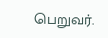பெறுவர்.